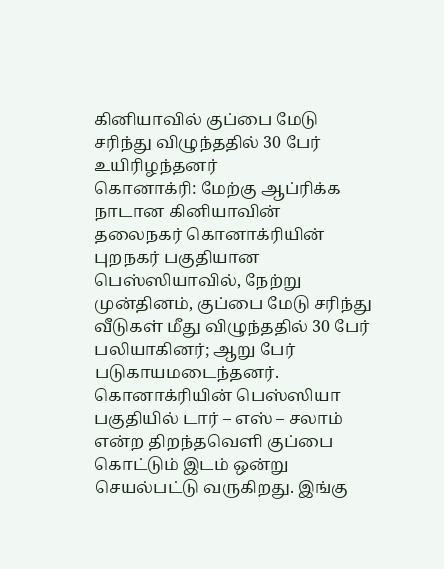கினியாவில் குப்பை மேடு சரிந்து விழுந்ததில் 30 பேர் உயிரிழந்தனர்
கொனாக்ரி: மேற்கு ஆப்ரிக்க நாடான கினியாவின் தலைநகர் கொனாக்ரியின் புறநகர் பகுதியான பெஸ்ஸியாவில், நேற்று முன்தினம், குப்பை மேடு சரிந்து வீடுகள் மீது விழுந்ததில் 30 பேர் பலியாகினர்; ஆறு பேர் படுகாயமடைந்தனர்.
கொனாக்ரியின் பெஸ்ஸியா பகுதியில் டார் – எஸ் – சலாம் என்ற திறந்தவெளி குப்பை கொட்டும் இடம் ஒன்று செயல்பட்டு வருகிறது. இங்கு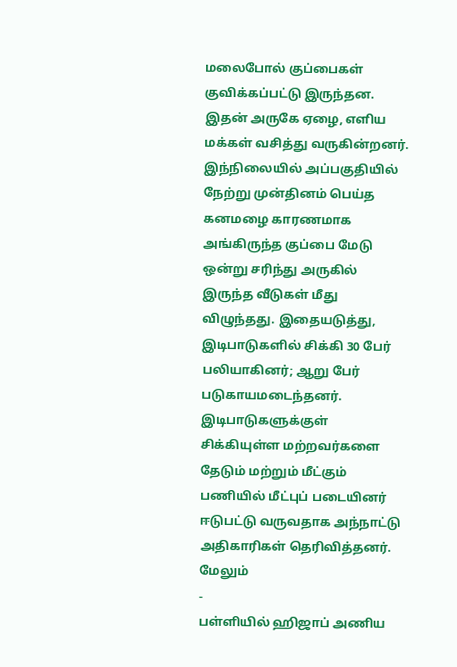மலைபோல் குப்பைகள் குவிக்கப்பட்டு இருந்தன.
இதன் அருகே ஏழை, எளிய மக்கள் வசித்து வருகின்றனர். இந்நிலையில் அப்பகுதியில் நேற்று முன்தினம் பெய்த கனமழை காரணமாக அங்கிருந்த குப்பை மேடு ஒன்று சரிந்து அருகில் இருந்த வீடுகள் மீது விழுந்தது. இதையடுத்து, இடிபாடுகளில் சிக்கி 30 பேர் பலியாகினர்; ஆறு பேர் படுகாயமடைந்தனர். இடிபாடுகளுக்குள் சிக்கியுள்ள மற்றவர்களை தேடும் மற்றும் மீட்கும் பணியில் மீட்புப் படையினர் ஈடுபட்டு வருவதாக அந்நாட்டு அதிகாரிகள் தெரிவித்தனர்.
மேலும்
-
பள்ளியில் ஹிஜாப் அணிய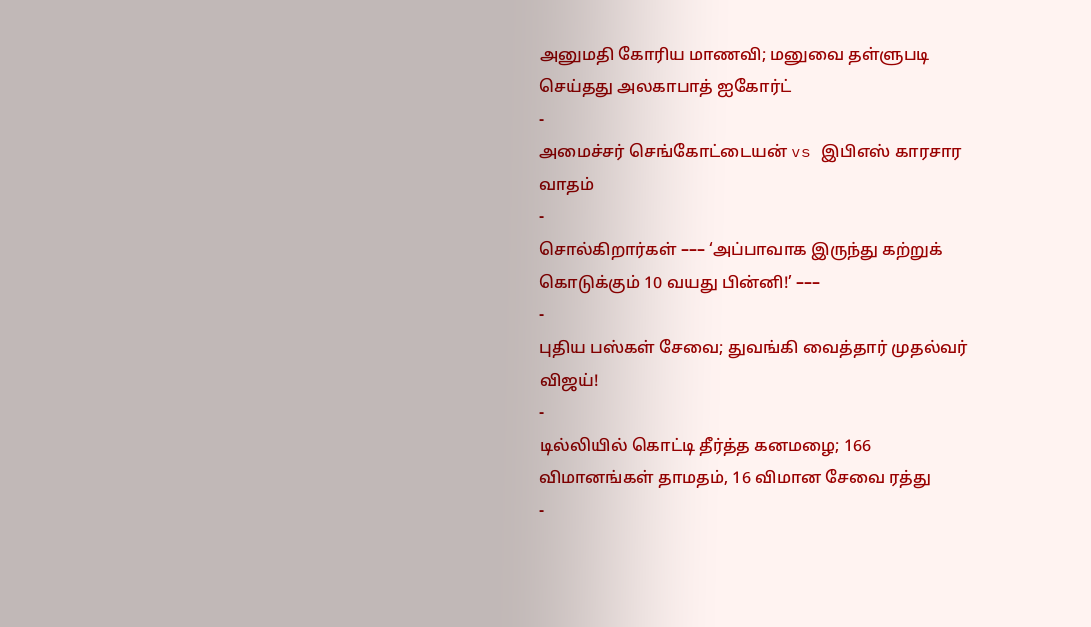அனுமதி கோரிய மாணவி; மனுவை தள்ளுபடி செய்தது அலகாபாத் ஐகோர்ட்
-
அமைச்சர் செங்கோட்டையன் vs இபிஎஸ் காரசார வாதம்
-
சொல்கிறார்கள் ––– ‘அப்பாவாக இருந்து கற்றுக் கொடுக்கும் 10 வயது பின்னி!’ –––
-
புதிய பஸ்கள் சேவை; துவங்கி வைத்தார் முதல்வர் விஜய்!
-
டில்லியில் கொட்டி தீர்த்த கனமழை; 166 விமானங்கள் தாமதம், 16 விமான சேவை ரத்து
-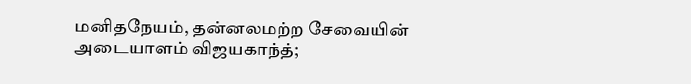மனிதநேயம், தன்னலமற்ற சேவையின் அடையாளம் விஜயகாந்த்;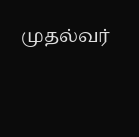முதல்வர்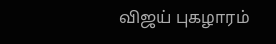விஜய் புகழாரம்